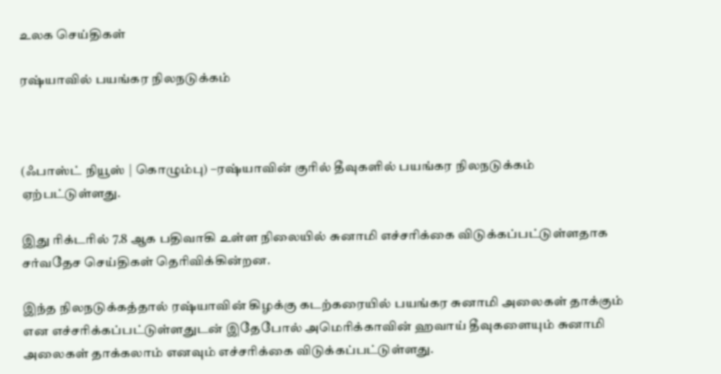உலக செய்திகள்

ரஷ்யாவில் பயங்கர நிலநடுக்கம்



(ஃபாஸ்ட் நியூஸ் | கொழும்பு) –ரஷ்யாவின் குரில் தீவுகளில் பயங்கர நிலநடுக்கம் ஏற்பட்டுள்ளது.

இது ரிக்டரில் 7.8 ஆக பதிவாகி உள்ள நிலையில் சுனாமி எச்சரிக்கை விடுக்கப்பட்டுள்ளதாக சர்வதேச செய்திகள் தெரிவிக்கின்றன.

இந்த நிலநடுக்கத்தால் ரஷ்யாவின் கிழக்கு கடற்கரையில் பயங்கர சுனாமி அலைகள் தாக்கும் என எச்சரிக்கப்பட்டுள்ளதுடன் இதேபோல் அமெரிக்காவின் ஹவாய் தீவுகளையும் சுனாமி அலைகள் தாக்கலாம் எனவும் எச்சரிக்கை விடுக்கப்பட்டுள்ளது.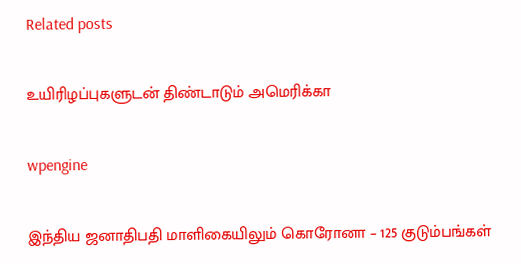Related posts

உயிரிழப்புகளுடன் திண்டாடும் அமெரிக்கா

wpengine

இந்திய ஜனாதிபதி மாளிகையிலும் கொரோனா – 125 குடும்பங்கள்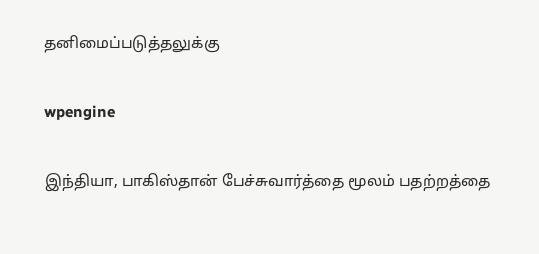தனிமைப்படுத்தலுக்கு

wpengine

இந்தியா, பாகிஸ்தான் பேச்சுவார்த்தை மூலம் பதற்றத்தை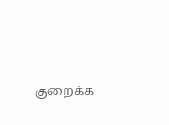குறைக்க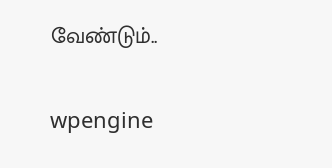வேண்டும்..

wpengine